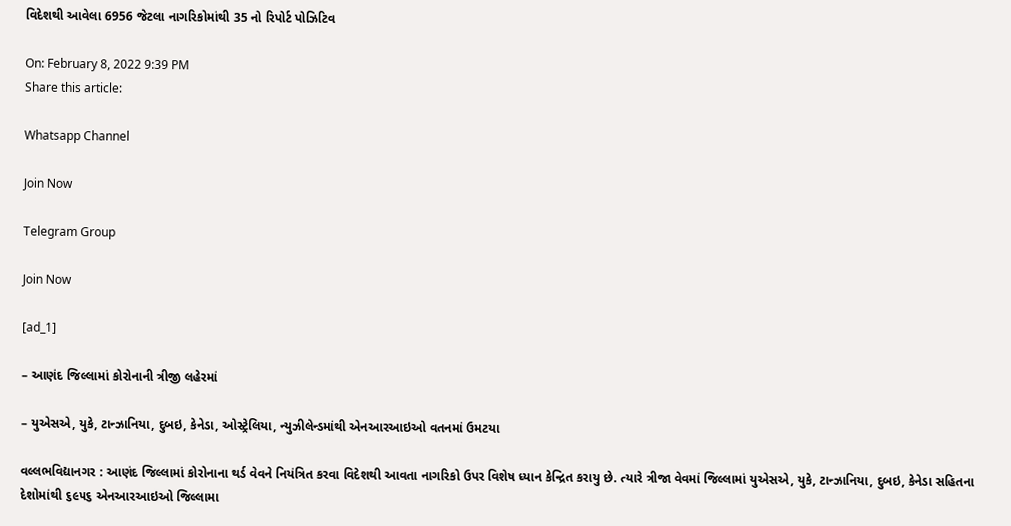વિદેશથી આવેલા 6956 જેટલા નાગરિકોમાંથી 35 નો રિપોર્ટ પોઝિટિવ

On: February 8, 2022 9:39 PM
Share this article:

Whatsapp Channel

Join Now

Telegram Group

Join Now

[ad_1]

– આણંદ જિલ્લામાં કોરોનાની ત્રીજી લહેરમાં

– યુએસએ, યુકે, ટાન્ઝાનિયા, દુબઇ, કેનેડા, ઓસ્ટ્રેલિયા, ન્યુઝીલેન્ડમાંથી એનઆરઆઇઓ વતનમાં ઉમટયા

વલ્લભવિદ્યાનગર : આણંદ જિલ્લામાં કોરોનાના થર્ડ વેવને નિયંત્રિત કરવા વિદેશથી આવતા નાગરિકો ઉપર વિશેષ ધ્યાન કેન્દ્રિત કરાયુ છે. ત્યારે ત્રીજા વેવમાં જિલ્લામાં યુએસએ, યુકે, ટાન્ઝાનિયા, દુબઇ, કેનેડા સહિતના દેશોમાંથી ૬૯૫૬ એનઆરઆઇઓ જિલ્લામા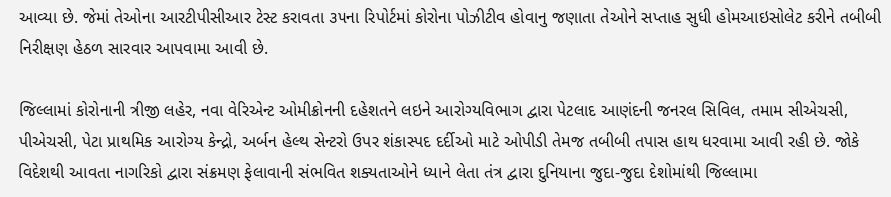આવ્યા છે. જેમાં તેઓના આરટીપીસીઆર ટેસ્ટ કરાવતા ૩૫ના રિપોર્ટમાં કોરોના પોઝીટીવ હોવાનુ જણાતા તેઓને સપ્તાહ સુધી હોમઆઇસોલેટ કરીને તબીબી નિરીક્ષણ હેઠળ સારવાર આપવામા આવી છે.

જિલ્લામાં કોરોનાની ત્રીજી લહેર, નવા વેરિએન્ટ ઓમીક્રોનની દહેશતને લઇને આરોગ્યવિભાગ દ્વારા પેટલાદ આણંદની જનરલ સિવિલ, તમામ સીએચસી, પીએચસી, પેટા પ્રાથમિક આરોગ્ય કેન્દ્રો, અર્બન હેલ્થ સેન્ટરો ઉપર શંકાસ્પદ દર્દીઓ માટે ઓપીડી તેમજ તબીબી તપાસ હાથ ધરવામા આવી રહી છે. જોકે વિદેશથી આવતા નાગરિકો દ્વારા સંક્રમણ ફેલાવાની સંભવિત શક્યતાઓને ધ્યાને લેતા તંત્ર દ્વારા દુનિયાના જુદા-જુદા દેશોમાંથી જિલ્લામા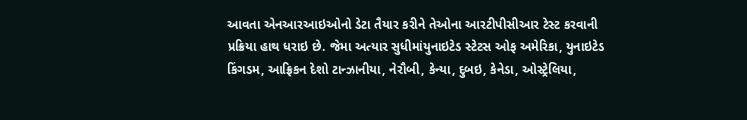આવતા એનઆરઆઇઓનો ડેટા તૈયાર કરીને તેઓના આરટીપીસીઆર ટેસ્ટ કરવાની પ્રક્રિયા હાથ ધરાઇ છે. જેમા અત્યાર સુધીમાંયુનાઇટેડ સ્ટેટસ ઓફ અમેરિકા, યુનાઇટેડ કિંગડમ, આફ્રિકન દેશો ટાન્ઝાનીયા, નેરૌબી, કેન્યા, દુબઇ, કેનેડા, ઓસ્ટ્રેલિયા,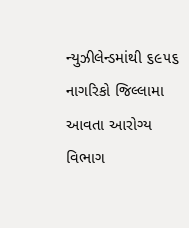ન્યુઝીલેન્ડમાંથી ૬૯૫૬ નાગરિકો જિલ્લામા આવતા આરોગ્ય વિભાગ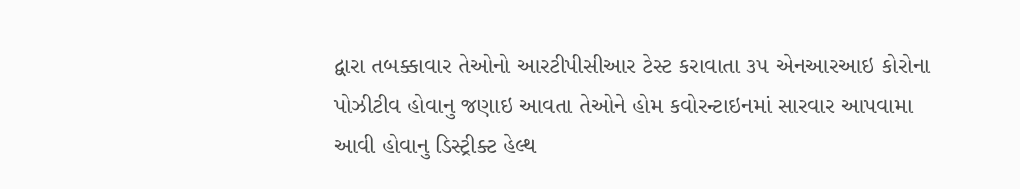દ્વારા તબક્કાવાર તેઓનો આરટીપીસીઆર ટેસ્ટ કરાવાતા ૩૫ એનઆરઆઇ કોરોના પોઝીટીવ હોવાનુ જણાઇ આવતા તેઓને હોમ કવોરન્ટાઇનમાં સારવાર આપવામા આવી હોવાનુ ડિસ્ટ્રીક્ટ હેલ્થ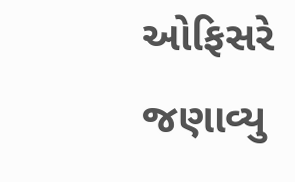ઓફિસરે જણાવ્યુ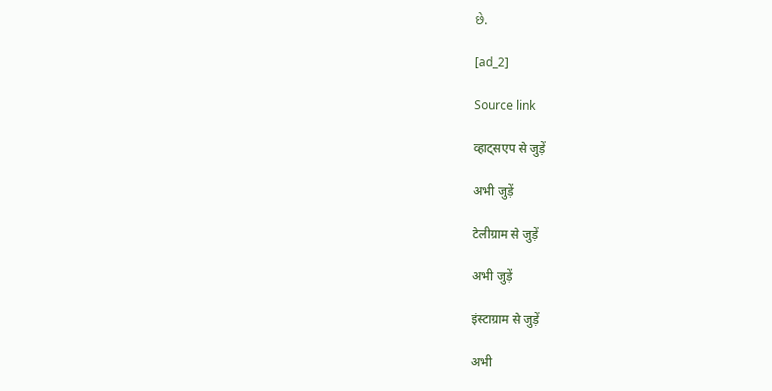છે.

[ad_2]

Source link

व्हाट्सएप से जुड़ें

अभी जुड़ें

टेलीग्राम से जुड़ें

अभी जुड़ें

इंस्टाग्राम से जुड़ें

अभी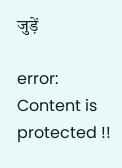जुड़ें

error: Content is protected !!